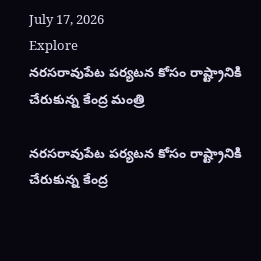July 17, 2026
Explore
నరసరావుపేట పర్యటన కోసం రాష్ట్రానికి చేరుకున్న కేంద్ర మంత్రి

నరసరావుపేట పర్యటన కోసం రాష్ట్రానికి చేరుకున్న కేంద్ర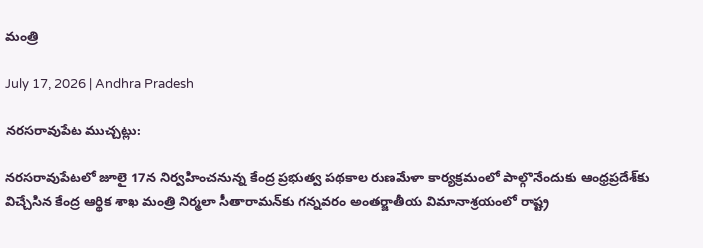మంత్రి

July 17, 2026 | Andhra Pradesh

నరసరావుపేట ముచ్చట్లు:

నరసరావుపేటలో జూలై 17న నిర్వహించనున్న కేంద్ర ప్రభుత్వ పథకాల రుణమేళా కార్యక్రమంలో పాల్గొనేందుకు ఆంధ్రప్రదేశ్‌కు విచ్చేసిన కేంద్ర ఆర్థిక శాఖ మంత్రి నిర్మలా సీతారామన్‌కు గన్నవరం అంతర్జాతీయ విమానాశ్రయంలో రాష్ట్ర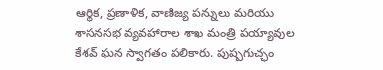ఆర్థిక, ప్రణాళిక, వాణిజ్య పన్నులు మరియు శాసనసభ వ్యవహారాల శాఖ మంత్రి పయ్యావుల కేశవ్ ఘన స్వాగతం పలికారు. పుష్పగుచ్ఛం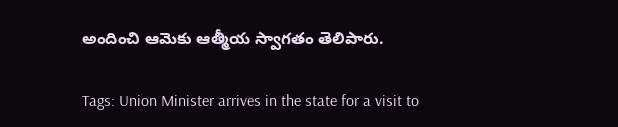అందించి ఆమెకు ఆత్మీయ స్వాగతం తెలిపారు.

Tags: Union Minister arrives in the state for a visit to